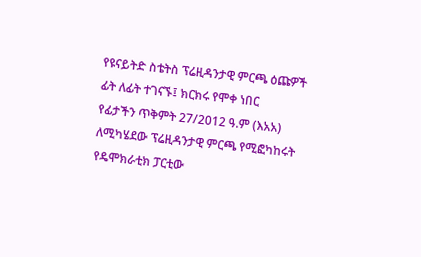የዩናይትድ ስቴትስ ፕሬዚዳንታዊ ምርጫ ዕጩዎች ፊት ለፊት ተገናኙ፤ ክርክሩ የሞቀ ነበር
የፊታችን ጥቅምት 27/2012 ዓ.ም (እአአ) ለሚካሄደው ፕሬዚዳንታዊ ምርጫ የሚፎካከሩት የዴሞክራቲክ ፓርቲው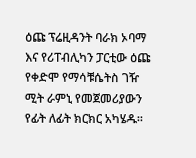ዕጩ ፕሬዚዳንት ባራክ ኦባማ እና የሪፐብሊካን ፓርቲው ዕጩ የቀድሞ የማሳቹሴትስ ገዥ ሚት ራምኒ የመጀመሪያውን የፊት ለፊት ክርክር አካሄዱ፡፡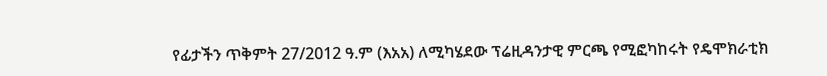የፊታችን ጥቅምት 27/2012 ዓ.ም (እአአ) ለሚካሄደው ፕሬዚዳንታዊ ምርጫ የሚፎካከሩት የዴሞክራቲክ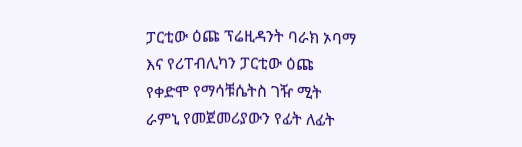ፓርቲው ዕጩ ፕሬዚዳንት ባራክ ኦባማ እና የሪፐብሊካን ፓርቲው ዕጩ የቀድሞ የማሳቹሴትስ ገዥ ሚት ራምኒ የመጀመሪያውን የፊት ለፊት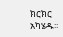ክርክር አካሄዱ፡፡